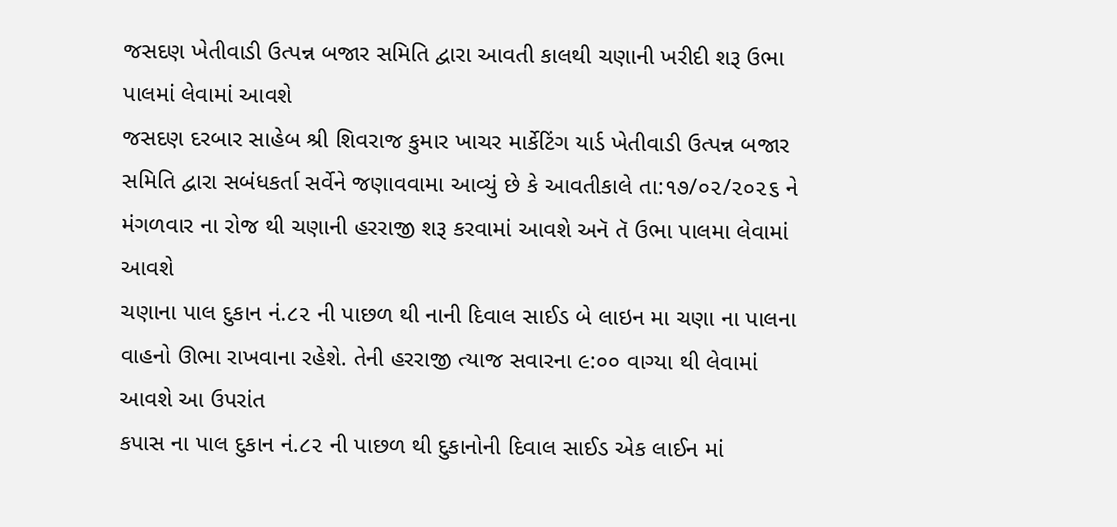જસદણ ખેતીવાડી ઉત્પન્ન બજાર સમિતિ દ્વારા આવતી કાલથી ચણાની ખરીદી શરૂ ઉભા પાલમાં લેવામાં આવશે
જસદણ દરબાર સાહેબ શ્રી શિવરાજ કુમાર ખાચર માર્કેટિંગ યાર્ડ ખેતીવાડી ઉત્પન્ન બજાર સમિતિ દ્વારા સબંધકર્તા સર્વેને જણાવવામા આવ્યું છે કે આવતીકાલે તા:૧૭/૦૨/૨૦૨૬ ને મંગળવાર ના રોજ થી ચણાની હરરાજી શરૂ કરવામાં આવશે અનૅ તૅ ઉભા પાલમા લેવામાં આવશે
ચણાના પાલ દુકાન નં.૮૨ ની પાછળ થી નાની દિવાલ સાઈડ બે લાઇન મા ચણા ના પાલના વાહનો ઊભા રાખવાના રહેશે. તેની હરરાજી ત્યાજ સવારના ૯:૦૦ વાગ્યા થી લેવામાં આવશે આ ઉપરાંત
કપાસ ના પાલ દુકાન નં.૮૨ ની પાછળ થી દુકાનોની દિવાલ સાઈડ એક લાઈન માં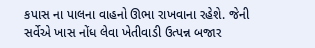કપાસ ના પાલના વાહનો ઊભા રાખવાના રહેશે. જેની સર્વેએ ખાસ નોંધ લેવા ખેતીવાડી ઉત્પન્ન બજાર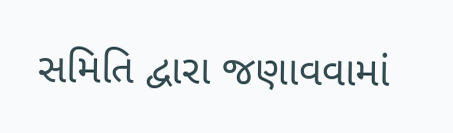સમિતિ દ્વારા જણાવવામાં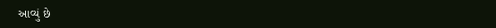આવ્યું છે